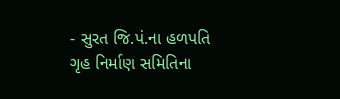- સુરત જિ.પં.ના હળપતિ ગૃહ નિર્માણ સમિતિના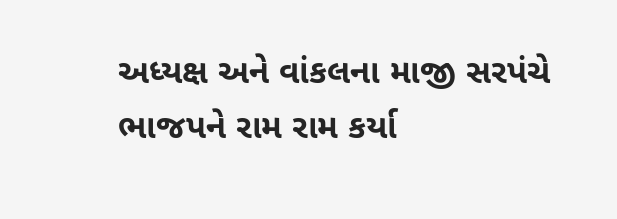અધ્યક્ષ અને વાંકલના માજી સરપંચે ભાજપને રામ રામ કર્યા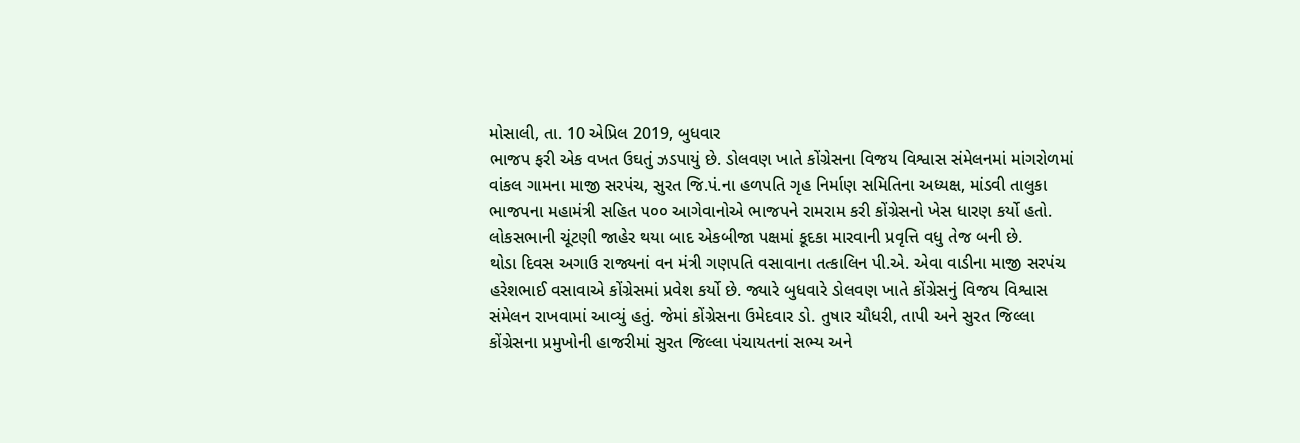મોસાલી, તા. 10 એપ્રિલ 2019, બુધવાર
ભાજપ ફરી એક વખત ઉઘતું ઝડપાયું છે. ડોલવણ ખાતે કોંગ્રેસના વિજય વિશ્વાસ સંમેલનમાં માંગરોળમાં વાંકલ ગામના માજી સરપંચ, સુરત જિ.પં.ના હળપતિ ગૃહ નિર્માણ સમિતિના અધ્યક્ષ, માંડવી તાલુકા ભાજપના મહામંત્રી સહિત ૫૦૦ આગેવાનોએ ભાજપને રામરામ કરી કોંગ્રેસનો ખેસ ધારણ કર્યો હતો. લોકસભાની ચૂંટણી જાહેર થયા બાદ એકબીજા પક્ષમાં કૂદકા મારવાની પ્રવૃત્તિ વધુ તેજ બની છે.
થોડા દિવસ અગાઉ રાજ્યનાં વન મંત્રી ગણપતિ વસાવાના તત્કાલિન પી.એ. એવા વાડીના માજી સરપંચ હરેશભાઈ વસાવાએ કોંગ્રેસમાં પ્રવેશ કર્યો છે. જ્યારે બુધવારે ડોલવણ ખાતે કોંગ્રેસનું વિજય વિશ્વાસ સંમેલન રાખવામાં આવ્યું હતું. જેમાં કોંગ્રેસના ઉમેદવાર ડો. તુષાર ચૌધરી, તાપી અને સુરત જિલ્લા કોંગ્રેસના પ્રમુખોની હાજરીમાં સુરત જિલ્લા પંચાયતનાં સભ્ય અને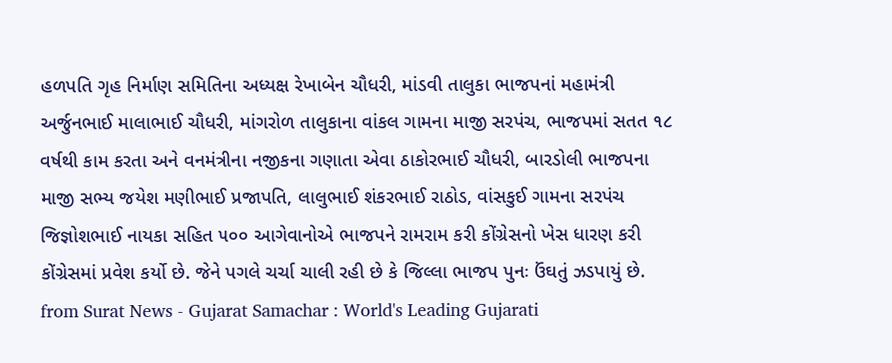હળપતિ ગૃહ નિર્માણ સમિતિના અધ્યક્ષ રેખાબેન ચૌધરી, માંડવી તાલુકા ભાજપનાં મહામંત્રી અર્જુનભાઈ માલાભાઈ ચૌધરી, માંગરોળ તાલુકાના વાંકલ ગામના માજી સરપંચ, ભાજપમાં સતત ૧૮ વર્ષથી કામ કરતા અને વનમંત્રીના નજીકના ગણાતા એવા ઠાકોરભાઈ ચૌધરી, બારડોલી ભાજપના માજી સભ્ય જયેશ મણીભાઈ પ્રજાપતિ, લાલુભાઈ શંકરભાઈ રાઠોડ, વાંસકુઈ ગામના સરપંચ જિજ્ઞોશભાઈ નાયકા સહિત ૫૦૦ આગેવાનોએ ભાજપને રામરામ કરી કોંગ્રેસનો ખેસ ધારણ કરી કોંગ્રેસમાં પ્રવેશ કર્યો છે. જેને પગલે ચર્ચા ચાલી રહી છે કે જિલ્લા ભાજપ પુનઃ ઉંઘતું ઝડપાયું છે.
from Surat News - Gujarat Samachar : World's Leading Gujarati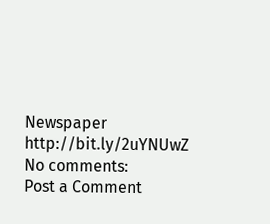Newspaper http://bit.ly/2uYNUwZ
No comments:
Post a Comment